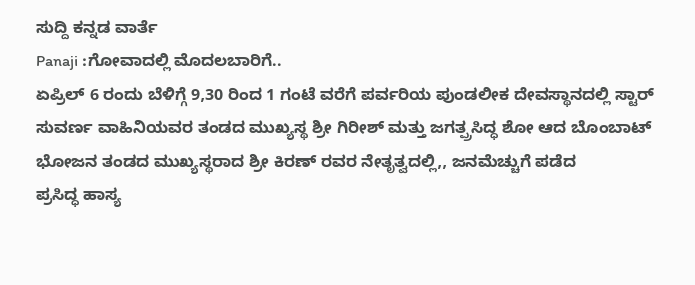ಸುದ್ದಿ ಕನ್ನಡ ವಾರ್ತೆ
Panaji :ಗೋವಾದಲ್ಲಿ ಮೊದಲಬಾರಿಗೆ..
ಏಪ್ರಿಲ್ 6 ರಂದು ಬೆಳಿಗ್ಗೆ 9,30 ರಿಂದ 1 ಗಂಟೆ ವರೆಗೆ ಪರ್ವರಿಯ ಪುಂಡಲೀಕ ದೇವಸ್ಥಾನದಲ್ಲಿ ಸ್ಟಾರ್ ಸುವರ್ಣ ವಾಹಿನಿಯವರ ತಂಡದ ಮುಖ್ಯಸ್ಥ ಶ್ರೀ ಗಿರೀಶ್ ಮತ್ತು ಜಗತ್ಪ್ರಸಿದ್ಧ ಶೋ ಆದ ಬೊಂಬಾಟ್ ಭೋಜನ ತಂಡದ ಮುಖ್ಯಸ್ಥರಾದ ಶ್ರೀ ಕಿರಣ್ ರವರ ನೇತೃತ್ವದಲ್ಲಿ,, ಜನಮೆಚ್ಚುಗೆ ಪಡೆದ
ಪ್ರಸಿದ್ಧ ಹಾಸ್ಯ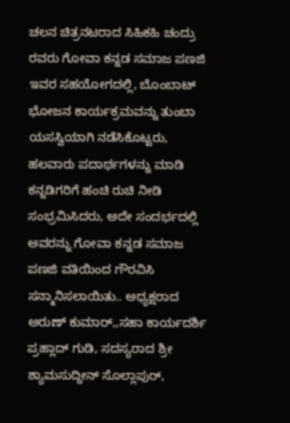ಚಲನ ಚಿತ್ರನಟರಾದ ಸಿಹಿಕಹಿ ಚಂದ್ರು ರವರು ಗೋವಾ ಕನ್ನಡ ಸಮಾಜ ಪಣಜಿ ಇವರ ಸಹಯೋಗದಲ್ಲಿ, ಬೊಂಬಾಟ್ ಭೋಜನ ಕಾರ್ಯಕ್ರಮವನ್ನು ತುಂಬಾ ಯಸಸ್ವಿಯಾಗಿ ನಡೆಸಿಕೊಟ್ಟರು,
ಹಲವಾರು ಪದಾರ್ಥಗಳನ್ನು ಮಾಡಿ ಕನ್ನಡಿಗರಿಗೆ ಹಂಚಿ ರುಚಿ ನೀಡಿ ಸಂಭ್ರಮಿಸಿದರು, ಅದೇ ಸಂದರ್ಭದಲ್ಲಿ ಅವರನ್ನು ಗೋವಾ ಕನ್ನಡ ಸಮಾಜ ಪಣಜಿ ವತಿಯಿಂದ ಗೌರವಿಸಿ ಸನ್ಮಾನಿಸಲಾಯಿತು.. ಅಧ್ಯಕ್ಷರಾದ ಅರುಣ್ ಕುಮಾರ್,,ಸಹಾ ಕಾರ್ಯದರ್ಶಿ ಪ್ರಹ್ಲಾದ್ ಗುಡಿ, ಸದಸ್ಯರಾದ ಶ್ರೀ ಶ್ಯಾಮಸುದ್ದೀನ್ ಸೊಲ್ಲಾಪುರ್,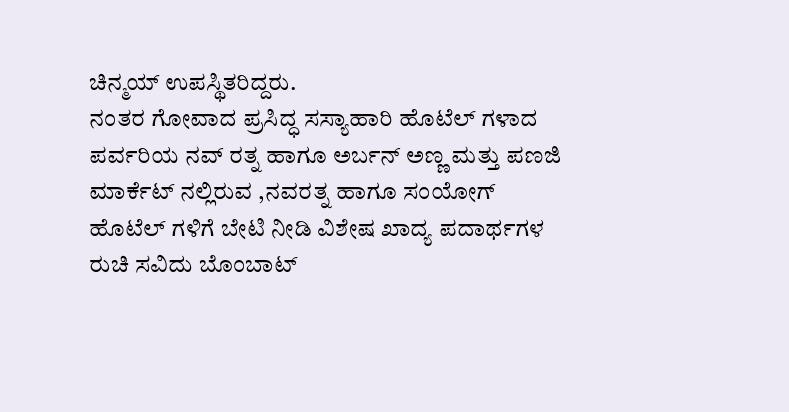ಚಿನ್ಮಯ್ ಉಪಸ್ಥಿತರಿದ್ದರು.
ನಂತರ ಗೋವಾದ ಪ್ರಸಿದ್ಧ ಸಸ್ಯಾಹಾರಿ ಹೊಟೆಲ್ ಗಳಾದ ಪರ್ವರಿಯ ನವ್ ರತ್ನ ಹಾಗೂ ಅರ್ಬನ್ ಅಣ್ಣ ಮತ್ತು ಪಣಜಿ ಮಾರ್ಕೆಟ್ ನಲ್ಲಿರುವ ,ನವರತ್ನ ಹಾಗೂ ಸಂಯೋಗ್ ಹೊಟೆಲ್ ಗಳಿಗೆ ಬೇಟಿ ನೀಡಿ ವಿಶೇಷ ಖಾದ್ಯ ಪದಾರ್ಥಗಳ ರುಚಿ ಸವಿದು ಬೊಂಬಾಟ್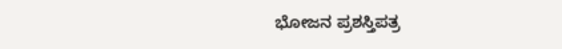ಭೋಜನ ಪ್ರಶಸ್ತಿಪತ್ರ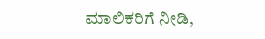ಮಾಲಿಕರಿಗೆ ನೀಡಿ,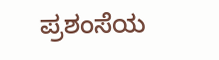ಪ್ರಶಂಸೆಯ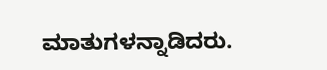ಮಾತುಗಳನ್ನಾಡಿದರು.